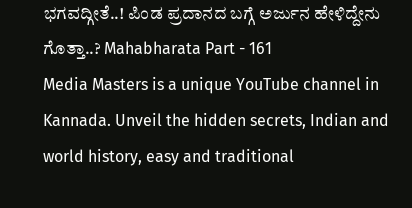ಭಗವದ್ಗೀತೆ..! ಪಿಂಡ ಪ್ರದಾನದ ಬಗ್ಗೆ ಅರ್ಜುನ ಹೇಳಿದ್ದೇನು ಗೊತ್ತಾ..? Mahabharata Part - 161
Media Masters is a unique YouTube channel in Kannada. Unveil the hidden secrets, Indian and world history, easy and traditional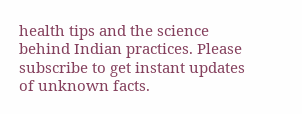health tips and the science behind Indian practices. Please subscribe to get instant updates of unknown facts.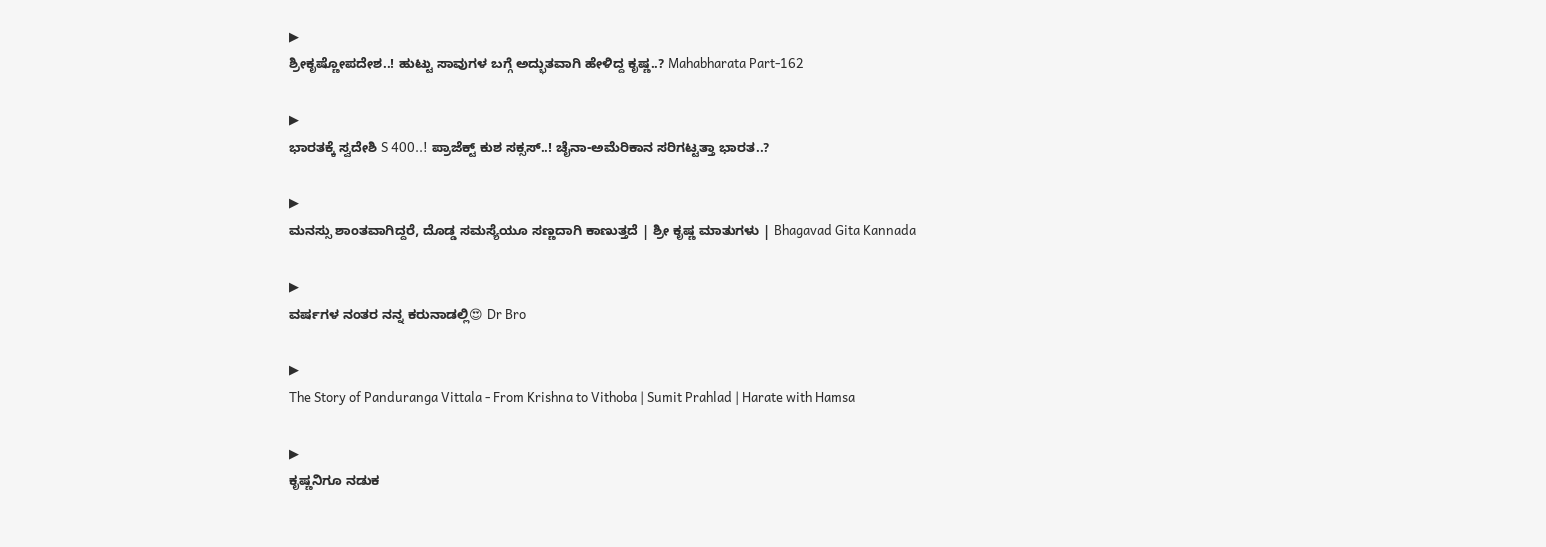▶
ಶ್ರೀಕೃಷ್ಣೋಪದೇಶ..! ಹುಟ್ಟು ಸಾವುಗಳ ಬಗ್ಗೆ ಅದ್ಭುತವಾಗಿ ಹೇಳಿದ್ದ ಕೃಷ್ಣ..? Mahabharata Part-162

▶
ಭಾರತಕ್ಕೆ ಸ್ವದೇಶಿ S 400..! ಪ್ರಾಜೆಕ್ಟ್ ಕುಶ ಸಕ್ಸಸ್..! ಚೈನಾ-ಅಮೆರಿಕಾನ ಸರಿಗಟ್ಟತ್ತಾ ಭಾರತ..?

▶
ಮನಸ್ಸು ಶಾಂತವಾಗಿದ್ದರೆ, ದೊಡ್ಡ ಸಮಸ್ಯೆಯೂ ಸಣ್ಣದಾಗಿ ಕಾಣುತ್ತದೆ | ಶ್ರೀ ಕೃಷ್ಣ ಮಾತುಗಳು | Bhagavad Gita Kannada

▶
ವರ್ಷಗಳ ನಂತರ ನನ್ನ ಕರುನಾಡಲ್ಲಿ😍 Dr Bro

▶
The Story of Panduranga Vittala - From Krishna to Vithoba | Sumit Prahlad | Harate with Hamsa

▶
ಕೃಷ್ಣನಿಗೂ ನಡುಕ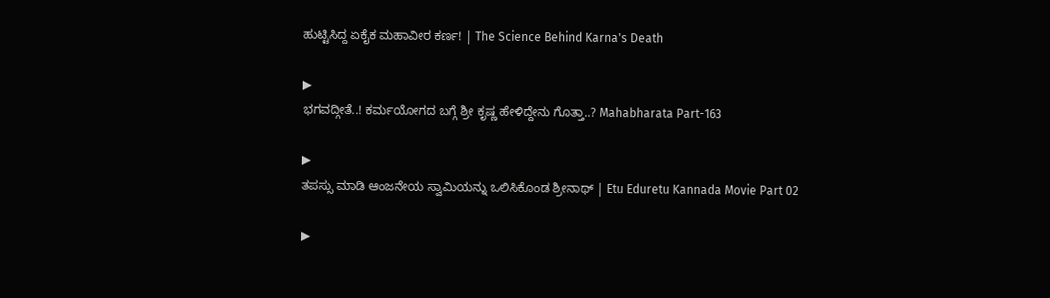ಹುಟ್ಟಿಸಿದ್ದ ಏಕೈಕ ಮಹಾವೀರ ಕರ್ಣ! | The Science Behind Karna's Death

▶
ಭಗವದ್ಗೀತೆ..! ಕರ್ಮಯೋಗದ ಬಗ್ಗೆ ಶ್ರೀ ಕೃಷ್ಣ ಹೇಳಿದ್ದೇನು ಗೊತ್ತಾ..? Mahabharata Part-163

▶
ತಪಸ್ಸು ಮಾಡಿ ಆಂಜನೇಯ ಸ್ವಾಮಿಯನ್ನು ಒಲಿಸಿಕೊಂಡ ಶ್ರೀನಾಥ್ | Etu Eduretu Kannada Movie Part 02

▶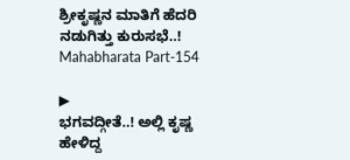ಶ್ರೀಕೃಷ್ಣನ ಮಾತಿಗೆ ಹೆದರಿ ನಡುಗಿತ್ತು ಕುರುಸಭೆ..! Mahabharata Part-154

▶
ಭಗವದ್ಗೀತೆ..! ಅಲ್ಲಿ ಕೃಷ್ಣ ಹೇಳಿದ್ದ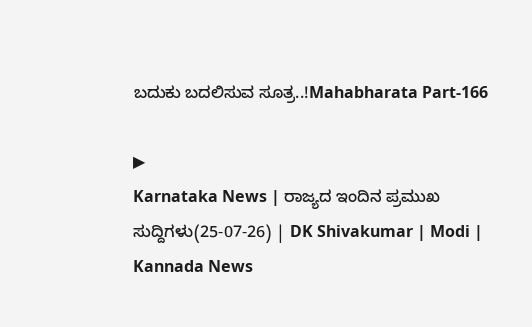ಬದುಕು ಬದಲಿಸುವ ಸೂತ್ರ..!Mahabharata Part-166

▶
Karnataka News | ರಾಜ್ಯದ ಇಂದಿನ ಪ್ರಮುಖ ಸುದ್ದಿಗಳು(25-07-26) | DK Shivakumar | Modi | Kannada News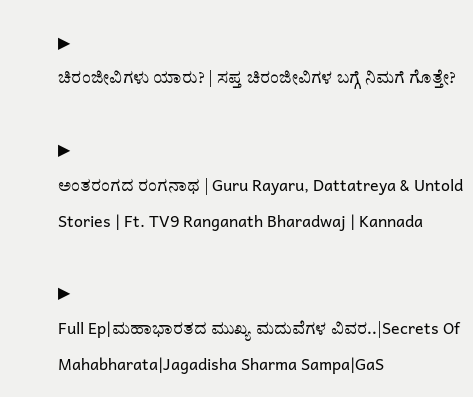▶
ಚಿರಂಜೀವಿಗಳು ಯಾರು? | ಸಪ್ತ ಚಿರಂಜೀವಿಗಳ ಬಗ್ಗೆ ನಿಮಗೆ ಗೊತ್ತೇ?

▶
ಅಂತರಂಗದ ರಂಗನಾಥ | Guru Rayaru, Dattatreya & Untold Stories | Ft. TV9 Ranganath Bharadwaj | Kannada

▶
Full Ep|ಮಹಾಭಾರತದ ಮುಖ್ಯ ಮದುವೆಗಳ ವಿವರ..|Secrets Of Mahabharata|Jagadisha Sharma Sampa|GaS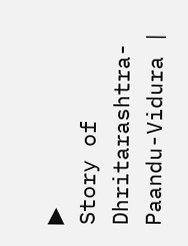▶
Story of Dhritarashtra-Paandu-Vidura |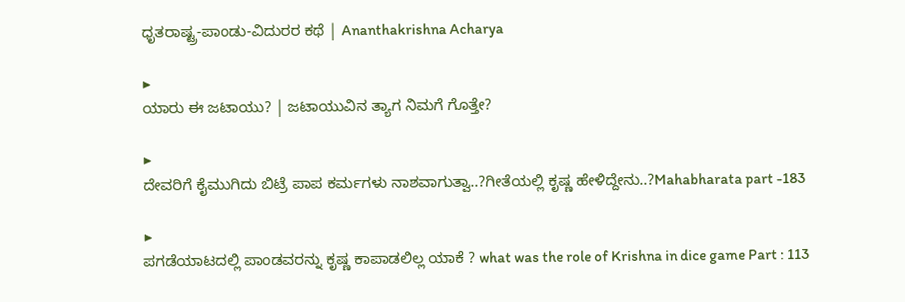ಧೃತರಾಷ್ಟ್ರ-ಪಾಂಡು-ವಿದುರರ ಕಥೆ | Ananthakrishna Acharya

▶
ಯಾರು ಈ ಜಟಾಯು? | ಜಟಾಯುವಿನ ತ್ಯಾಗ ನಿಮಗೆ ಗೊತ್ತೇ?

▶
ದೇವರಿಗೆ ಕೈಮುಗಿದು ಬಿಟ್ರೆ ಪಾಪ ಕರ್ಮಗಳು ನಾಶವಾಗುತ್ವಾ..?ಗೀತೆಯಲ್ಲಿ ಕೃಷ್ಣ ಹೇಳಿದ್ದೇನು..?Mahabharata part -183

▶
ಪಗಡೆಯಾಟದಲ್ಲಿ ಪಾಂಡವರನ್ನು ಕೃಷ್ಣ ಕಾಪಾಡಲಿಲ್ಲ ಯಾಕೆ ? what was the role of Krishna in dice game Part : 113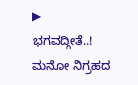▶
ಭಗವದ್ಗೀತೆ..! ಮನೋ ನಿಗ್ರಹದ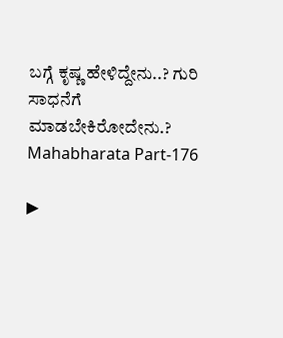ಬಗ್ಗೆ ಕೃಷ್ಣ ಹೇಳಿದ್ದೇನು..? ಗುರಿ ಸಾಧನೆಗೆ ಮಾಡಬೇಕಿರೋದೇನು.? Mahabharata Part-176

▶